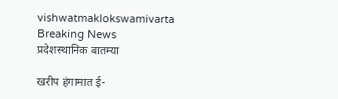vishwatmaklokswamivarta
Breaking News
प्रदेशस्थानिक बातम्या

खरीप हंगामात ई-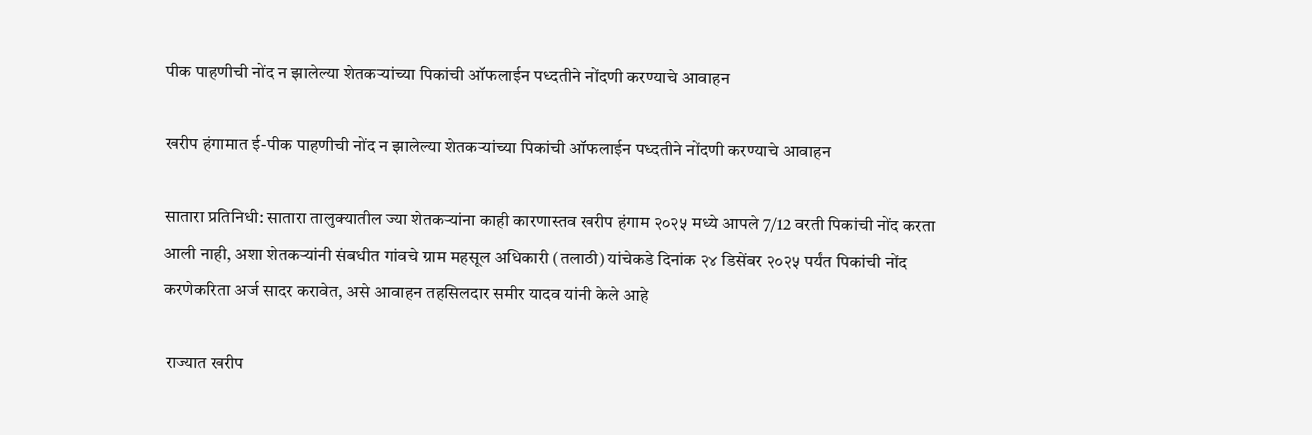पीक पाहणीची नोंद न झालेल्या शेतकऱ्यांच्या पिकांची ऑफलाईन पध्दतीने नोंदणी करण्याचे आवाहन

खरीप हंगामात ई-पीक पाहणीची नोंद न झालेल्या शेतकऱ्यांच्या पिकांची ऑफलाईन पध्दतीने नोंदणी करण्याचे आवाहन

सातारा प्रतिनिधी: सातारा तालुक्यातील ज्या शेतकऱ्यांना काही कारणास्तव खरीप हंगाम २०२५ मध्ये आपले 7/12 वरती पिकांची नोंद करता आली नाही, अशा शेतकऱ्यांनी संबधीत गांवचे ग्राम महसूल अधिकारी (तलाठी) यांचेकडे दिनांक २४ डिसेंबर २०२५ पर्यंत पिकांची नोंद करणेकरिता अर्ज सादर करावेत, असे आवाहन तहसिलदार समीर यादव यांनी केले आहे

 राज्यात खरीप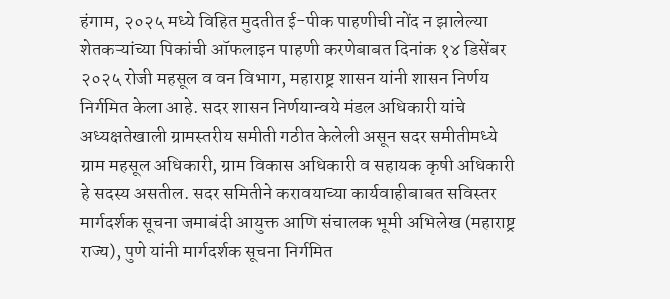हंगाम, २०२५ मध्ये विहित मुदतीत ई-पीक पाहणीची नोंद न झालेल्या शेतकऱ्यांच्या पिकांची ऑफलाइन पाहणी करणेबाबत दिनांक १४ डिसेंबर २०२५ रोजी महसूल व वन विभाग, महाराष्ट्र शासन यांनी शासन निर्णय निर्गमित केला आहे. सदर शासन निर्णयान्वये मंडल अधिकारी यांचे अध्यक्षतेखाली ग्रामस्तरीय समीती गठीत केलेली असून सदर समीतीमध्ये ग्राम महसूल अधिकारी, ग्राम विकास अधिकारी व सहायक कृषी अधिकारी हे सदस्य असतील. सदर समितीने करावयाच्या कार्यवाहीबाबत सविस्तर मार्गदर्शक सूचना जमाबंदी आयुक्त आणि संचालक भूमी अभिलेख (महाराष्ट्र राज्य), पुणे यांनी मार्गदर्शक सूचना निर्गमित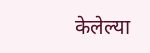केलेल्या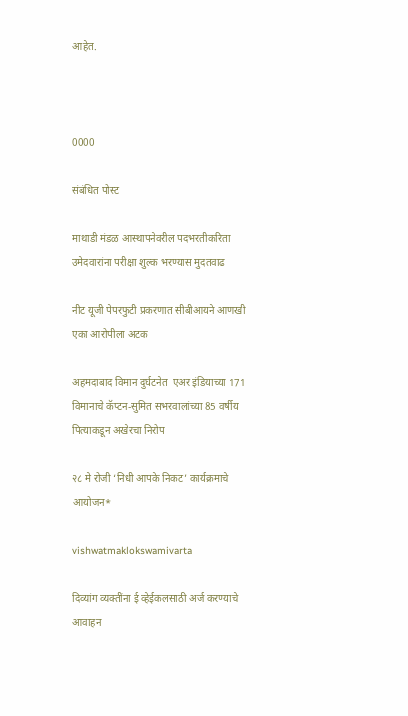आहेत.



0000

संबंधित पोस्ट

माथाडी मंडळ आस्थापनेवरील पदभरतीकरिता उमेदवारांना परीक्षा शुल्क भरण्यास मुदतवाढ

नीट यूजी पेपरफुटी प्रकरणात सीबीआयने आणखी एका आरोपीला अटक

अहमदाबाद विमान दुर्घटनेत  एअर इंडियाच्या 171 विमानाचे कॅप्टन-सुमित सभरवालांच्या 85 वर्षीय पित्याकडून अखेरचा निरोप

२८ मे रोजी ‘निधी आपके निकट’ कार्यक्रमाचे आयोजन*

vishwatmaklokswamivarta

दिव्यांग व्यक्तींना ई व्हेईकलसाठी अर्ज करण्याचे आवाहन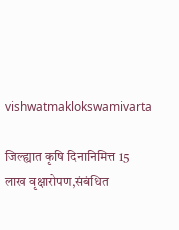vishwatmaklokswamivarta

जिल्ह्यात कृषि दिनानिमित्त 15 लाख वृक्षारोपण,संबंधित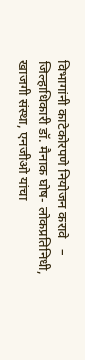विभागांनी काटेकोरपणे नियोजन करावे   – जिल्हाधिकारी डॉ. मैनाक घोष- लोकप्रतिनिधी, खाजगी संस्था, एनजीओ यांचा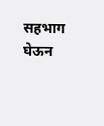सहभाग घेऊन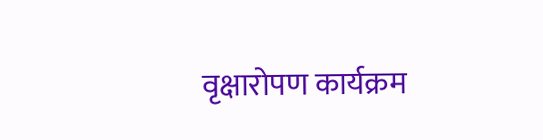वृक्षारोपण कार्यक्रम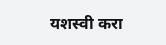यशस्वी करा